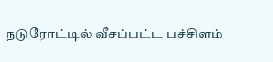நடுரோட்டில் வீசப்பட்ட பச்சிளம்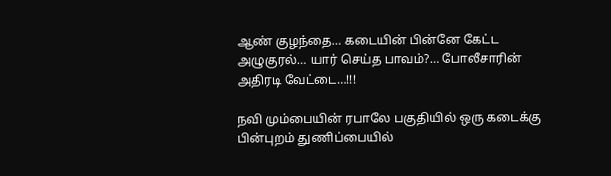ஆண் குழந்தை… கடையின் பின்னே கேட்ட அழுகுரல்… யார் செய்த பாவம்?… போலீசாரின் அதிரடி வேட்டை…!!!

நவி மும்பையின் ரபாலே பகுதியில் ஒரு கடைக்கு பின்புறம் துணிப்பையில்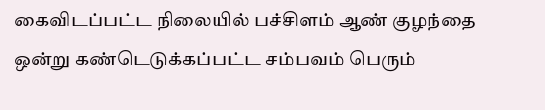கைவிடப்பட்ட நிலையில் பச்சிளம் ஆண் குழந்தை ஒன்று கண்டெடுக்கப்பட்ட சம்பவம் பெரும்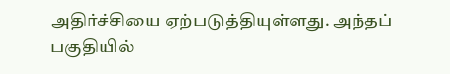அதிர்ச்சியை ஏற்படுத்தியுள்ளது. அந்தப் பகுதியில்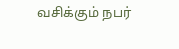வசிக்கும் நபர்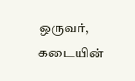ஒருவர், கடையின்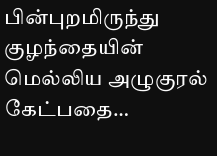பின்புறமிருந்து குழந்தையின் மெல்லிய அழுகுரல் கேட்பதை…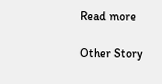Read more

Other Story